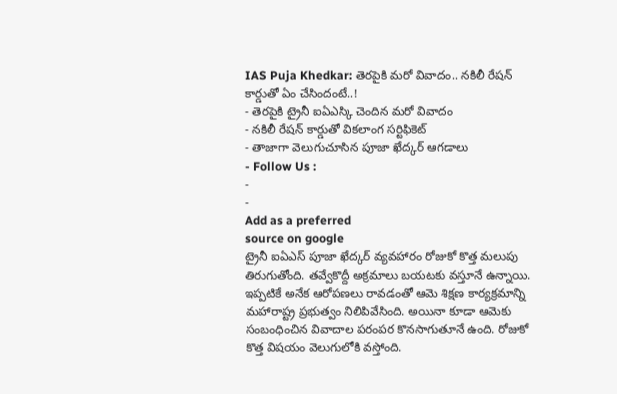IAS Puja Khedkar: తెరపైకి మరో వివాదం.. నకిలీ రేషన్ కార్డుతో ఏం చేసిందంటే..!
- తెరపైకి ట్రైనీ ఐఏఎస్కి చెందిన మరో వివాదం
- నకిలీ రేషన్ కార్డుతో వికలాంగ సర్టిఫికెట్
- తాజాగా వెలుగుచూసిన పూజా ఖేద్కర్ ఆగడాలు
- Follow Us :
-
-
Add as a preferred
source on google
ట్రైనీ ఐఏఎస్ పూజా ఖేద్కర్ వ్యవహారం రోజుకో కొత్త మలుపు తిరుగుతోంది. తవ్వేకొద్దీ అక్రమాలు బయటకు వస్తూనే ఉన్నాయి. ఇప్పటికే అనేక ఆరోపణలు రావడంతో ఆమె శిక్షణ కార్యక్రమాన్ని మహారాష్ట్ర ప్రభుత్వం నిలిపివేసింది. అయినా కూడా ఆమెకు సంబంధించిన వివాదాల పరంపర కొనసాగుతూనే ఉంది. రోజుకో కొత్త విషయం వెలుగులోకి వస్తోంది.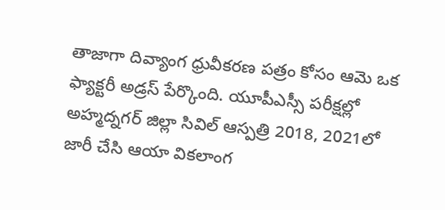తాజాగా దివ్యాంగ ధ్రువీకరణ పత్రం కోసం ఆమె ఒక ఫ్యాక్టరీ అడ్రస్ పేర్కొంది. యూపీఎస్సీ పరీక్షల్లో అహ్మద్నగర్ జిల్లా సివిల్ ఆస్పత్రి 2018, 2021లో జారీ చేసి ఆయా వికలాంగ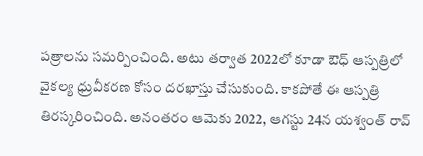పత్రాలను సమర్పించింది. అటు తర్వాత 2022లో కూడా ఔధ్ ఆస్పత్రిలో వైకల్య ధ్రువీకరణ కోసం దరఖాస్తు చేసుకుంది. కాకపోతే ఈ ఆస్పత్రి తిరస్కరించింది. అనంతరం ఆమెకు 2022, ఆగస్టు 24న యశ్వంత్ రావ్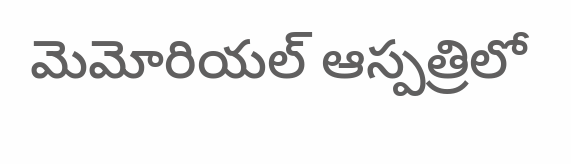మెమోరియల్ ఆస్పత్రిలో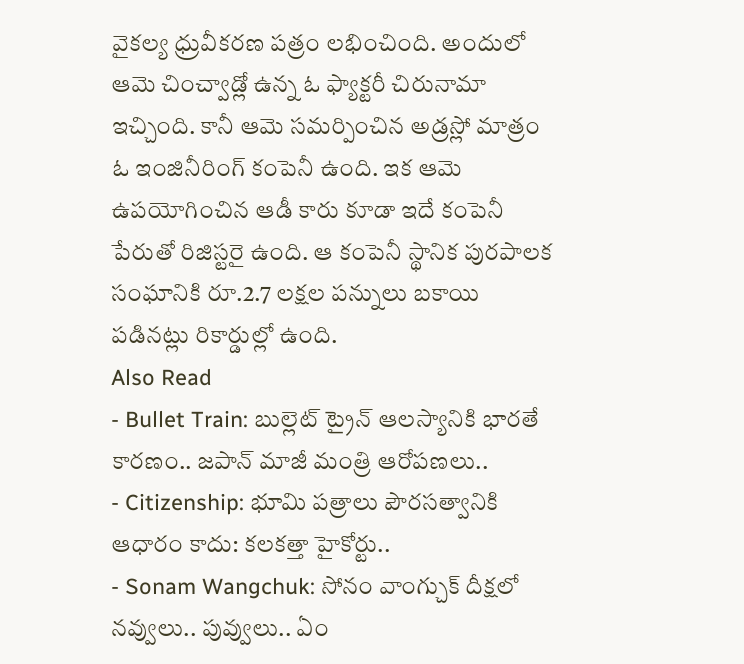వైకల్య ధ్రువీకరణ పత్రం లభించింది. అందులో ఆమె చించ్వాడ్లో ఉన్న ఓ ఫ్యాక్టరీ చిరునామా ఇచ్చింది. కానీ ఆమె సమర్పించిన అడ్రస్లో మాత్రం ఓ ఇంజినీరింగ్ కంపెనీ ఉంది. ఇక ఆమె ఉపయోగించిన ఆడీ కారు కూడా ఇదే కంపెనీ పేరుతో రిజిస్టరై ఉంది. ఆ కంపెనీ స్థానిక పురపాలక సంఘానికి రూ.2.7 లక్షల పన్నులు బకాయి పడినట్లు రికార్డుల్లో ఉంది.
Also Read
- Bullet Train: బుల్లెట్ ట్రైన్ ఆలస్యానికి భారతే కారణం.. జపాన్ మాజీ మంత్రి ఆరోపణలు..
- Citizenship: భూమి పత్రాలు పౌరసత్వానికి ఆధారం కాదు: కలకత్తా హైకోర్టు..
- Sonam Wangchuk: సోనం వాంగ్చుక్ దీక్షలో నవ్వులు.. పువ్వులు.. ఏం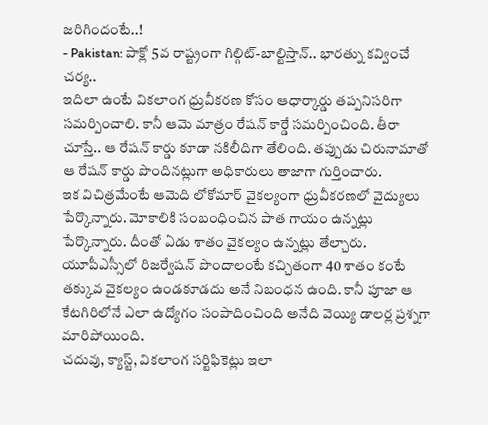జరిగిందంటే..!
- Pakistan: పాక్లో 5వ రాష్ట్రంగా గిల్గిట్-బాల్టిస్తాన్.. భారత్ను కవ్వించే చర్య..
ఇదిలా ఉంటే వికలాంగ ధ్రువీకరణ కోసం ఆధార్కార్డు తప్పనిసరిగా సమర్పించాలి. కానీ ఆమె మాత్రం రేషన్ కార్డే సమర్పించింది. తీరా చూస్తే.. ఆ రేషన్ కార్డు కూడా నకిలీదిగా తేలింది. తప్పుడు చిరునామాతో ఆ రేషన్ కార్డు పొందినట్లుగా అధికారులు తాజాగా గుర్తించారు.
ఇక విచిత్రమేంటే ఆమెది లోకోమార్ వైకల్యంగా ధ్రువీకరణలో వైద్యులు పేర్కొన్నారు. మోకాలికి సంబంధించిన పాత గాయం ఉన్నట్లు పేర్కొన్నారు. దీంతో ఏడు శాతం వైకల్యం ఉన్నట్లు తేల్చారు. యూపీఎస్సీలో రిజర్వేషన్ పొందాలంటే కచ్చితంగా 40 శాతం కంటే తక్కువ వైకల్యం ఉండకూడదు అనే నిబంధన ఉంది. కానీ పూజా ఆ కేటగిరిలోనే ఎలా ఉద్యోగం సంపాదించింది అనేది వెయ్యి డాలర్ల ప్రశ్నగా మారిపోయింది.
చదువు, క్యాస్ట్, వికలాంగ సర్టిఫికెట్లు ఇలా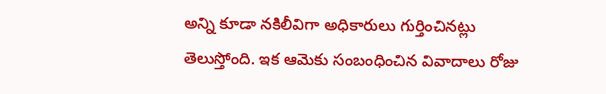అన్ని కూడా నకిలీవిగా అధికారులు గుర్తించినట్లు తెలుస్తోంది. ఇక ఆమెకు సంబంధించిన వివాదాలు రోజు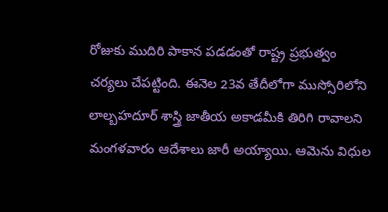రోజుకు ముదిరి పాకాన పడడంతో రాష్ట్ర ప్రభుత్వం చర్యలు చేపట్టింది. ఈనెల 23వ తేదీలోగా ముస్సోరిలోని లాల్బహదూర్ శాస్త్రి జాతీయ అకాడమీకి తిరిగి రావాలని మంగళవారం ఆదేశాలు జారీ అయ్యాయి. ఆమెను విధుల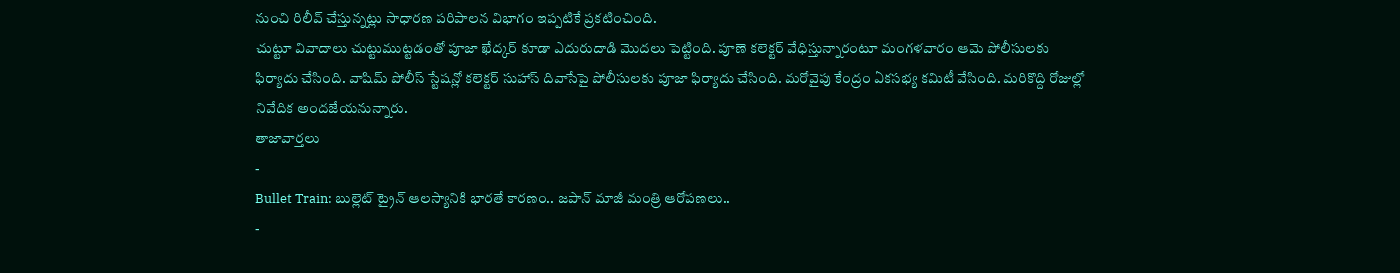నుంచి రిలీవ్ చేస్తున్నట్లు సాధారణ పరిపాలన విభాగం ఇప్పటికే ప్రకటించింది.
చుట్టూ వివాదాలు చుట్టుముట్టడంతో పూజా ఖేద్కర్ కూడా ఎదురుదాడి మొదలు పెట్టింది. పూణె కలెక్టర్ వేధిస్తున్నారంటూ మంగళవారం ఆమె పోలీసులకు ఫిర్యాదు చేసింది. వాషిమ్ పోలీస్ స్టేషన్లో కలెక్టర్ సుహాస్ దివాసేపై పోలీసులకు పూజా ఫిర్యాదు చేసింది. మరోవైపు కేంద్రం ఏకసభ్య కమిటీ వేసింది. మరికొద్ది రోజుల్లో నివేదిక అందజేయనున్నారు.
తాజావార్తలు
-
Bullet Train: బుల్లెట్ ట్రైన్ ఆలస్యానికి భారతే కారణం.. జపాన్ మాజీ మంత్రి ఆరోపణలు..
-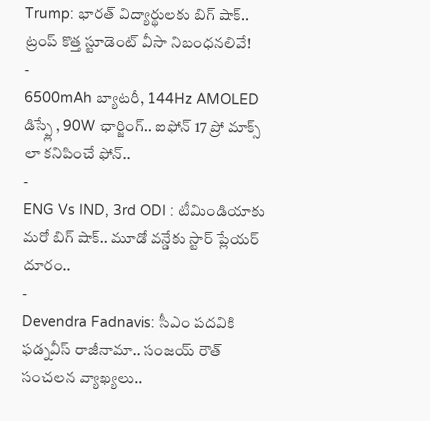Trump: భారత్ విద్యార్థులకు బిగ్ షాక్.. ట్రంప్ కొత్త స్టూడెంట్ వీసా నిబంధనలివే!
-
6500mAh బ్యాటరీ, 144Hz AMOLED డిస్ప్లే , 90W ఛార్జింగ్.. ఐఫోన్ 17 ప్రో మాక్స్ లా కనిపించే ఫోన్..
-
ENG Vs IND, 3rd ODI : టీమిండియాకు మరో బిగ్ షాక్.. మూడో వన్డేకు స్టార్ ప్లేయర్ దూరం..
-
Devendra Fadnavis: సీఎం పదవికి ఫడ్నవీస్ రాజీనామా.. సంజయ్ రౌత్ సంచలన వ్యాఖ్యలు..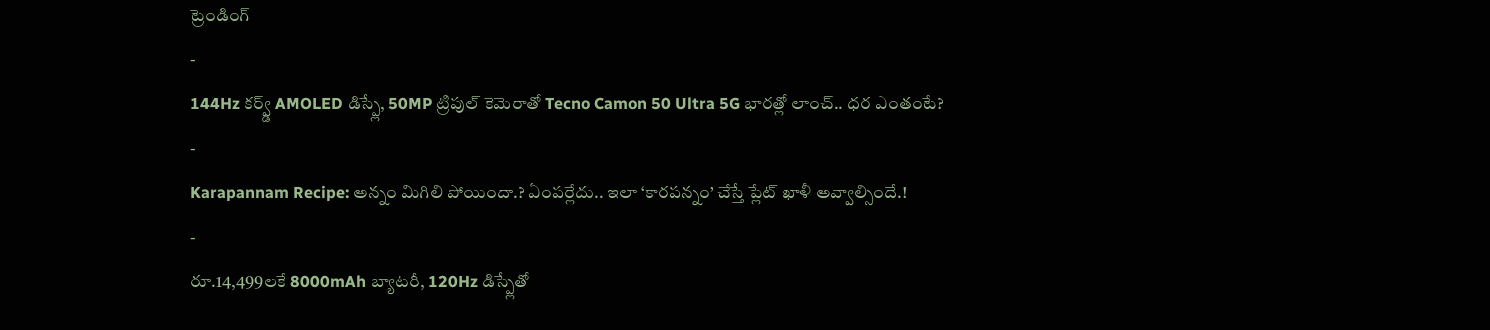ట్రెండింగ్
-
144Hz కర్వ్డ్ AMOLED డిస్ప్లే, 50MP ట్రిపుల్ కెమెరాతో Tecno Camon 50 Ultra 5G భారత్లో లాంచ్.. ధర ఎంతంటే?
-
Karapannam Recipe: అన్నం మిగిలి పోయిందా.? ఏంపర్లేదు.. ఇలా ‘కారపన్నం’ చేస్తే ప్లేట్ ఖాళీ అవ్వాల్సిందే.!
-
రూ.14,499లకే 8000mAh బ్యాటరీ, 120Hz డిస్ప్లేతో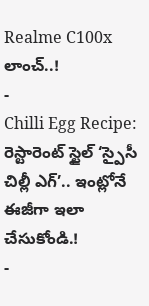Realme C100x లాంచ్..!
-
Chilli Egg Recipe: రెస్టారెంట్ స్టైల్ ‘స్పైసీ చిల్లీ ఎగ్’.. ఇంట్లోనే ఈజీగా ఇలా చేసుకోండి.!
-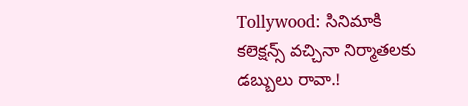Tollywood: సినిమాకి కలెక్షన్స్ వచ్చినా నిర్మాతలకు డబ్బులు రావా.!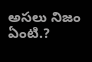అసలు నిజం ఏంటి.?